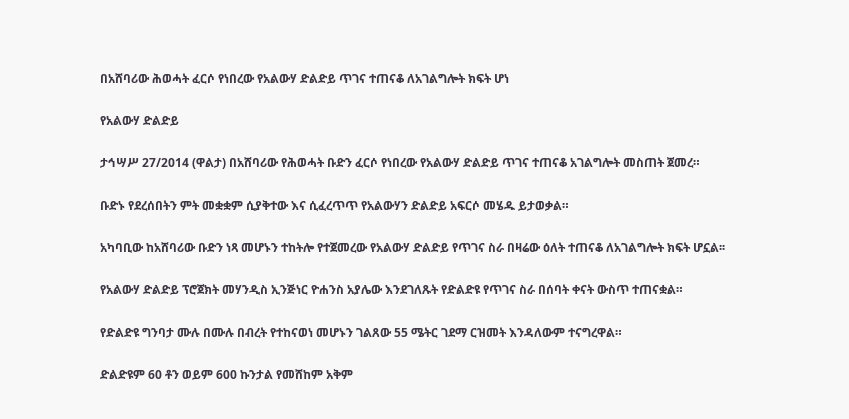በአሸባሪው ሕወሓት ፈርሶ የነበረው የአልውሃ ድልድይ ጥገና ተጠናቆ ለአገልግሎት ክፍት ሆነ

የአልውሃ ድልድይ

ታኅሣሥ 27/2014 (ዋልታ) በአሸባሪው የሕወሓት ቡድን ፈርሶ የነበረው የአልውሃ ድልድይ ጥገና ተጠናቆ አገልግሎት መስጠት ጀመረ።

ቡድኑ የደረሰበትን ምት መቋቋም ሲያቅተው እና ሲፈረጥጥ የአልውሃን ድልድይ አፍርሶ መሄዱ ይታወቃል።

አካባቢው ከአሸባሪው ቡድን ነጻ መሆኑን ተከትሎ የተጀመረው የአልውሃ ድልድይ የጥገና ስራ በዛሬው ዕለት ተጠናቆ ለአገልግሎት ክፍት ሆኗል፡፡

የአልውሃ ድልድይ ፕሮጀክት መሃንዲስ ኢንጅነር ዮሐንስ አያሌው እንደገለጹት የድልድዩ የጥገና ስራ በሰባት ቀናት ውስጥ ተጠናቋል።

የድልድዩ ግንባታ ሙሉ በሙሉ በብረት የተከናወነ መሆኑን ገልጸው 55 ሜትር ገደማ ርዝመት እንዳለውም ተናግረዋል።

ድልድዩም 60 ቶን ወይም 600 ኩንታል የመሸከም አቅም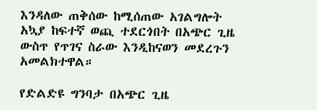እንዳለው ጠቅሰው ከሚሰጠው አገልግሎት አኳያ ከፍተኛ ወጪ ተደርጎበት በአጭር ጊዜ ውስጥ የጥገና ስራው እንዲከናወን መደረጉን አመልክተዋል።

የድልድዩ ግንባታ በአጭር ጊዜ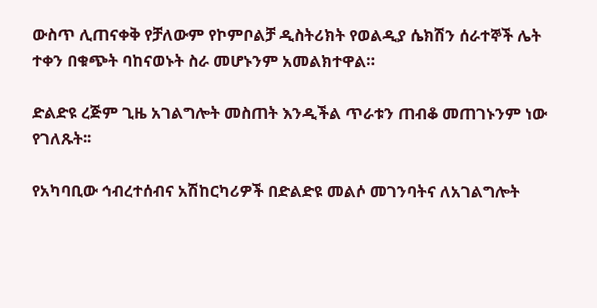ውስጥ ሊጠናቀቅ የቻለውም የኮምቦልቻ ዲስትሪክት የወልዲያ ሴክሽን ሰራተኞች ሌት ተቀን በቁጭት ባከናወኑት ስራ መሆኑንም አመልክተዋል።

ድልድዩ ረጅም ጊዜ አገልግሎት መስጠት እንዲችል ጥራቱን ጠብቆ መጠገኑንም ነው የገለጹት፡፡

የአካባቢው ኅብረተሰብና አሽከርካሪዎች በድልድዩ መልሶ መገንባትና ለአገልግሎት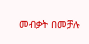መብቃት በመቻሉ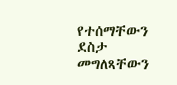የተሰማቸውን ደስታ መግለጻቸውን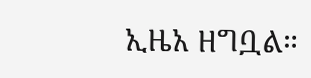ኢዜአ ዘግቧል።